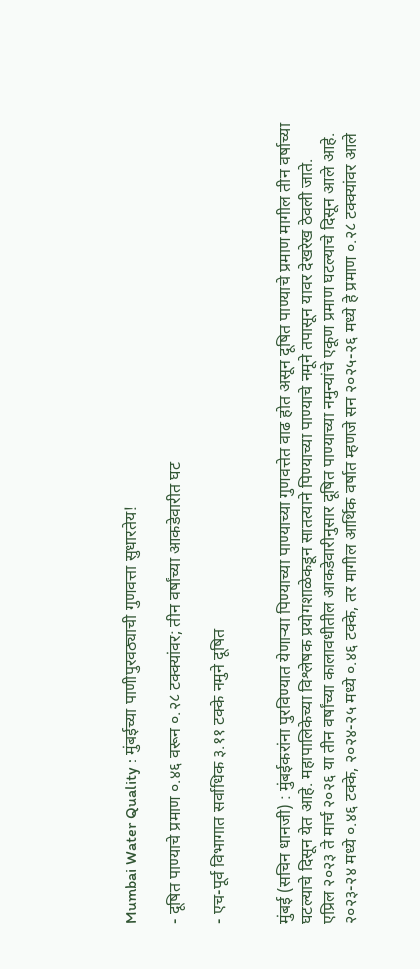Mumbai Water Quality : मुंबईच्या पाणीपुरवठ्याची गुणवत्ता सुधारतेय!

- दूषित पाण्याचे प्रमाण ०.४६ वरून ०.२८ टक्क्यांवर; तीन वर्षांच्या आकडेवारीत घट

- एच-पूर्व विभागात सर्वाधिक ३.११ टक्के नमुने दूषित


मुंबई (सचिन धानजी) : मुंबईकरांना पुरविण्यात येणाऱ्या पिण्याच्या पाण्याच्या गुणवत्तेत वाढ होत असून दूषित पाण्याचे प्रमाण मागील तीन वर्षाच्या घटल्याचे दिसून येत आहे. महापालिकेच्या विश्लेषक प्रयोगशाळेकडून सातत्याने पिण्याच्या पाण्याचे नमूने तपासून यावर देखरेख ठेवली जाते. एप्रिल २०२३ ते मार्च २०२६ या तीन वर्षांच्या कालावधीतील आकडेवारीनुसार दूषित पाण्याच्या नमुन्यांचे एकूण प्रमाण घटल्याचे दिसून आले आहे. २०२३-२४ मध्ये ०.४६ टक्के, २०२४-२५ मध्ये ०.४६ टक्के, तर मागील आर्थिक वर्षात म्हणजे सन २०२५-२६ मध्ये हे प्रमाण ०.२८ टक्क्यांवर आले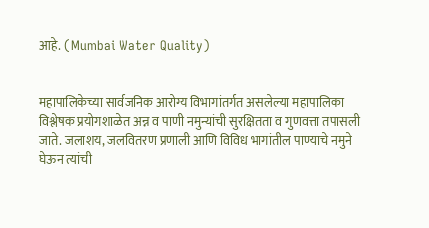आहे. (Mumbai Water Quality)


महापालिकेच्या सार्वजनिक आरोग्य विभागांतर्गत असलेल्या महापालिका विश्लेषक प्रयोगशाळेत अन्न व पाणी नमुन्यांची सुरक्षितता व गुणवत्ता तपासली जाते. जलाशय, जलवितरण प्रणाली आणि विविध भागांतील पाण्याचे नमुने घेऊन त्यांची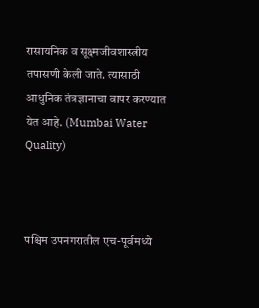रासायनिक व सूक्ष्मजीवशास्त्रीय तपासणी केली जाते. त्यासाठी आधुनिक तंत्रज्ञानाचा वापर करण्यात येत आहे. (Mumbai Water Quality)



पश्चिम उपनगरातील एच-पूर्वमध्ये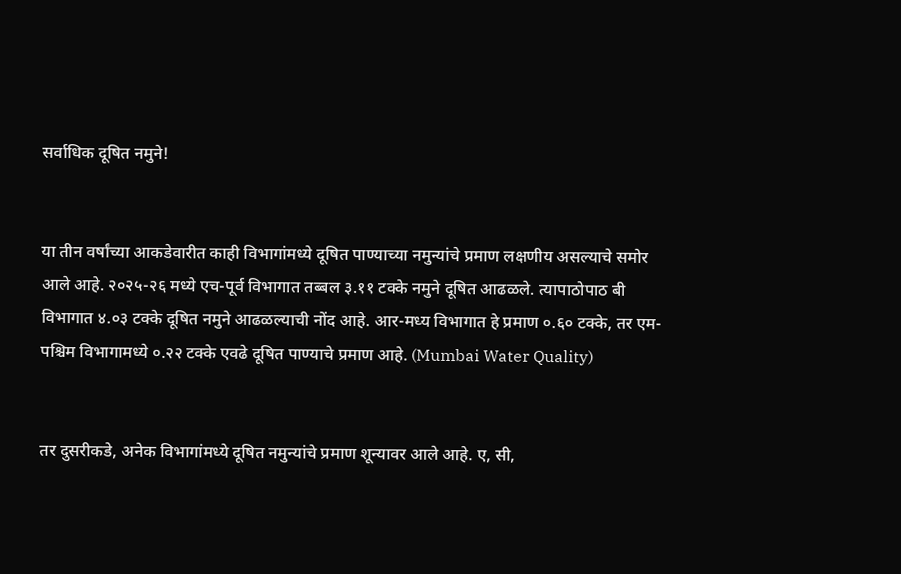सर्वाधिक दूषित नमुने!


या तीन वर्षांच्या आकडेवारीत काही विभागांमध्ये दूषित पाण्याच्या नमुन्यांचे प्रमाण लक्षणीय असल्याचे समोर आले आहे. २०२५-२६ मध्ये एच-पूर्व विभागात तब्बल ३.११ टक्के नमुने दूषित आढळले. त्यापाठोपाठ बी विभागात ४.०३ टक्के दूषित नमुने आढळल्याची नोंद आहे. आर-मध्य विभागात हे प्रमाण ०.६० टक्के, तर एम-पश्चिम विभागामध्ये ०.२२ टक्के एवढे दूषित पाण्याचे प्रमाण आहे. (Mumbai Water Quality)


तर दुसरीकडे, अनेक विभागांमध्ये दूषित नमुन्यांचे प्रमाण शून्यावर आले आहे. ए, सी,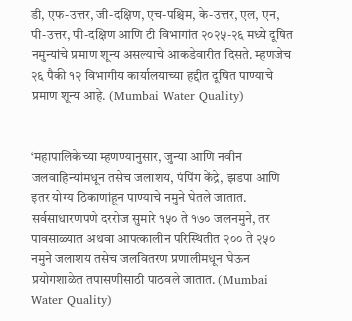डी, एफ-उत्तर, जी-दक्षिण, एच-पश्चिम, के-उत्तर, एल, एन, पी-उत्तर, पी-दक्षिण आणि टी विभागांत २०२५-२६ मध्ये दूषित नमुन्यांचे प्रमाण शून्य असल्याचे आकडेवारीत दिसते. म्हणजेच २६ पैकी १२ विभागीय कार्यालयाच्या हद्दीत दूषित पाण्याचे प्रमाण शून्य आहे. (Mumbai Water Quality)


‘महापालिकेच्या म्हणण्यानुसार, जुन्या आणि नवीन जलवाहिन्यांमधून तसेच जलाशय, पंपिंग केंद्रे, झडपा आणि इतर योग्य ठिकाणांहून पाण्याचे नमुने घेतले जातात. सर्वसाधारणपणे दररोज सुमारे १५० ते १७० जलनमुने, तर पावसाळ्यात अथवा आपत्कालीन परिस्थितीत २०० ते २५० नमुने जलाशय तसेच जलवितरण प्रणालीमधून घेऊन प्रयोगशाळेत तपासणीसाठी पाठवले जातात. (Mumbai Water Quality)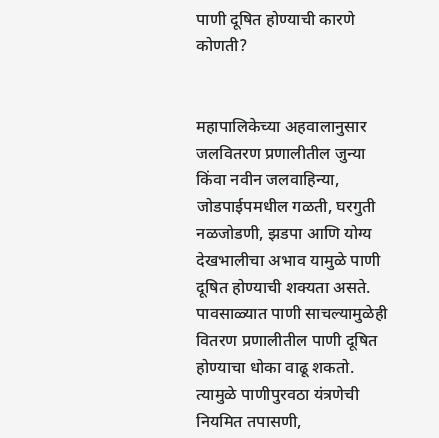पाणी दूषित होण्याची कारणे कोणती?


महापालिकेच्या अहवालानुसार जलवितरण प्रणालीतील जुन्या किंवा नवीन जलवाहिन्या, जोडपाईपमधील गळती, घरगुती नळजोडणी, झडपा आणि योग्य देखभालीचा अभाव यामुळे पाणी दूषित होण्याची शक्यता असते. पावसाळ्यात पाणी साचल्यामुळेही वितरण प्रणालीतील पाणी दूषित होण्याचा धोका वाढू शकतो. त्यामुळे पाणीपुरवठा यंत्रणेची नियमित तपासणी,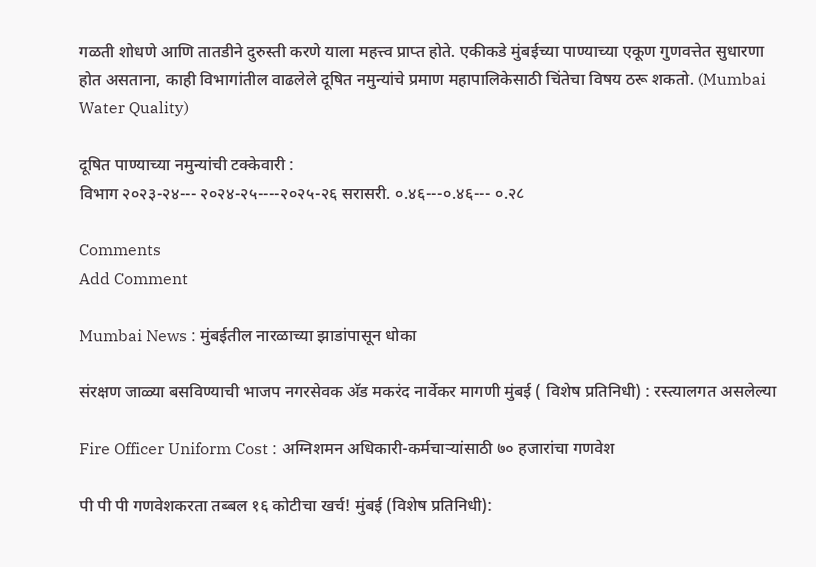गळती शोधणे आणि तातडीने दुरुस्ती करणे याला महत्त्व प्राप्त होते. एकीकडे मुंबईच्या पाण्याच्या एकूण गुणवत्तेत सुधारणा होत असताना, काही विभागांतील वाढलेले दूषित नमुन्यांचे प्रमाण महापालिकेसाठी चिंतेचा विषय ठरू शकतो. (Mumbai Water Quality)

दूषित पाण्याच्या नमुन्यांची टक्केवारी :
विभाग २०२३-२४--- २०२४-२५----२०२५-२६ सरासरी. ०.४६---०.४६--- ०.२८

Comments
Add Comment

Mumbai News : मुंबईतील नारळाच्या झाडांपासून धोका

संरक्षण जाळ्या बसविण्याची भाजप नगरसेवक अ‍ॅड मकरंद नार्वेकर मागणी मुंबई ( विशेष प्रतिनिधी) : रस्त्यालगत असलेल्या

Fire Officer Uniform Cost : अग्निशमन अधिकारी-कर्मचाऱ्यांसाठी ७० हजारांचा गणवेश

पी पी पी गणवेशकरता तब्बल १६ कोटीचा खर्च! मुंबई (विशेष प्रतिनिधी):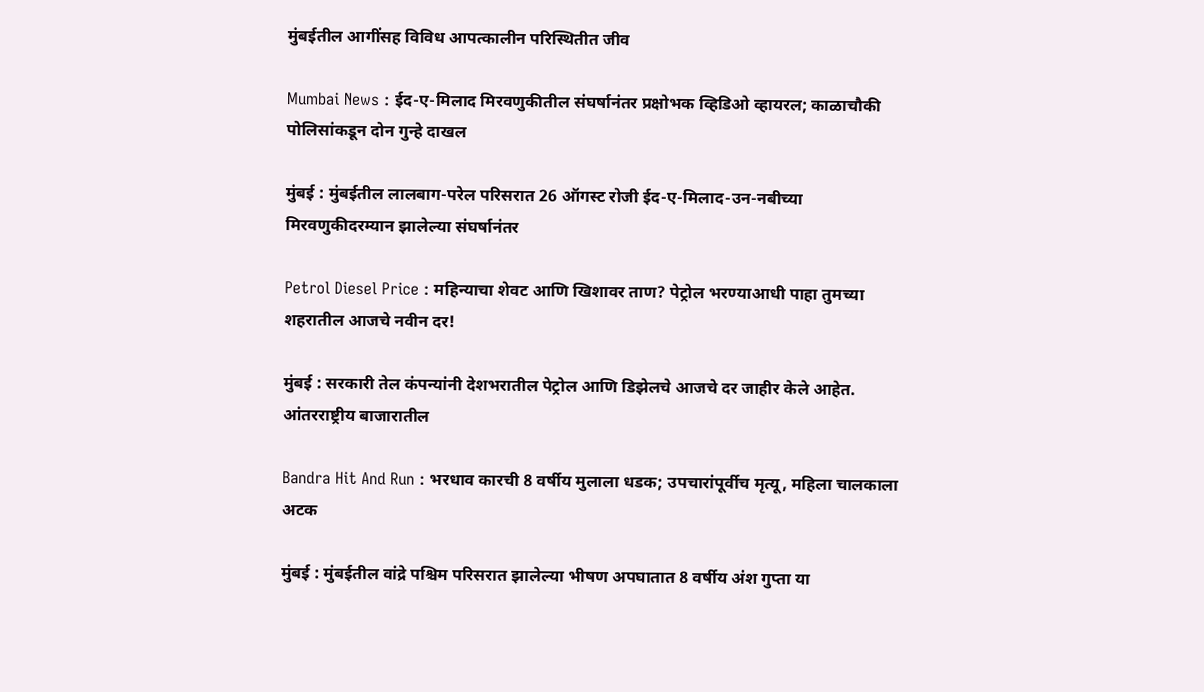मुंबईतील आगींसह विविध आपत्कालीन परिस्थितीत जीव

Mumbai News : ईद-ए-मिलाद मिरवणुकीतील संघर्षानंतर प्रक्षोभक व्हिडिओ व्हायरल; काळाचौकी पोलिसांकडून दोन गुन्हे दाखल

मुंबई : मुंबईतील लालबाग-परेल परिसरात 26 ऑगस्ट रोजी ईद-ए-मिलाद-उन-नबीच्या मिरवणुकीदरम्यान झालेल्या संघर्षानंतर

Petrol Diesel Price : महिन्याचा शेवट आणि खिशावर ताण? पेट्रोल भरण्याआधी पाहा तुमच्या शहरातील आजचे नवीन दर!

मुंबई : सरकारी तेल कंपन्यांनी देशभरातील पेट्रोल आणि डिझेलचे आजचे दर जाहीर केले आहेत. आंतरराष्ट्रीय बाजारातील

Bandra Hit And Run : भरधाव कारची 8 वर्षीय मुलाला धडक; उपचारांपूर्वीच मृत्यू, महिला चालकाला अटक

मुंबई : मुंबईतील वांद्रे पश्चिम परिसरात झालेल्या भीषण अपघातात 8 वर्षीय अंश गुप्ता या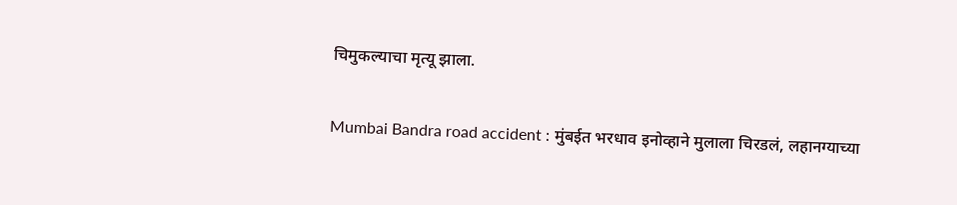चिमुकल्याचा मृत्यू झाला.

Mumbai Bandra road accident : मुंबईत भरधाव इनोव्हाने मुलाला चिरडलं, लहानग्याच्या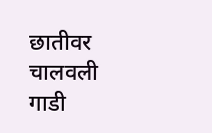छातीवर चालवली गाडी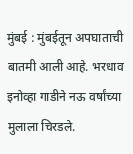मुंबई : मुंबईतून अपघाताची बातमी आली आहे. भरधाव इनोव्हा गाडीने नऊ वर्षांच्या मुलाला चिरडले.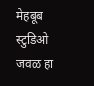मेहबूब स्टुडिओ जवळ हा